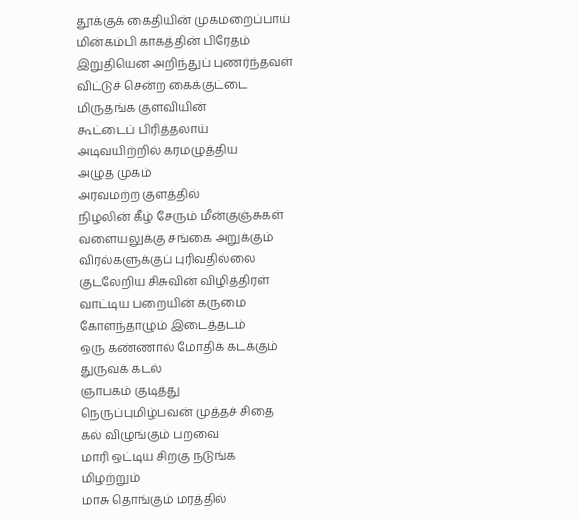தூக்குக் கைதியின் முகமறைப்பாய்
மின்கம்பி காகத்தின் பிரேதம்
இறுதியென அறிந்துப் புணர்ந்தவள்
விட்டுச் சென்ற கைக்குட்டை
மிருதங்க குளவியின்
கூட்டைப் பிரித்தலாய்
அடிவயிற்றில் கரமழுத்திய
அழுத முகம்
அரவமற்ற குளத்தில்
நிழலின் கீழ் சேரும் மீன்குஞ்சுகள்
வளையலுக்கு சங்கை அறுக்கும்
விரல்களுக்குப் புரிவதில்லை
குடலேறிய சிசுவின் விழித்திரள்
வாட்டிய பறையின் கருமை
கோளந்தாழும் இடைத்தடம்
ஒரு கண்ணால் மோதிக் கடக்கும்
துருவக் கடல்
ஞாபகம் குடித்து
நெருப்புமிழ்பவன் முத்தச் சிதை
கல் விழுங்கும் பறவை
மாரி ஒட்டிய சிறகு நடுங்க
மிழற்றும்
மாசு தொங்கும் மரத்தில்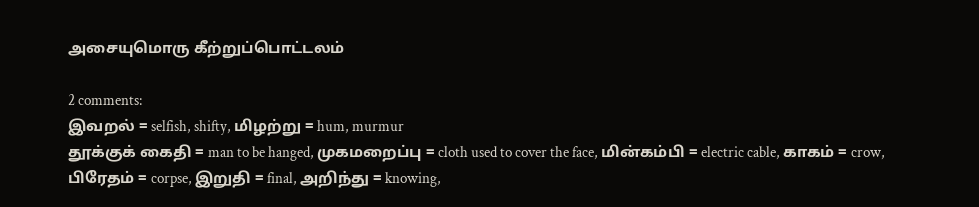அசையுமொரு கீற்றுப்பொட்டலம்

2 comments:
இவறல் = selfish, shifty, மிழற்று = hum, murmur
தூக்குக் கைதி = man to be hanged, முகமறைப்பு = cloth used to cover the face, மின்கம்பி = electric cable, காகம் = crow, பிரேதம் = corpse, இறுதி = final, அறிந்து = knowing,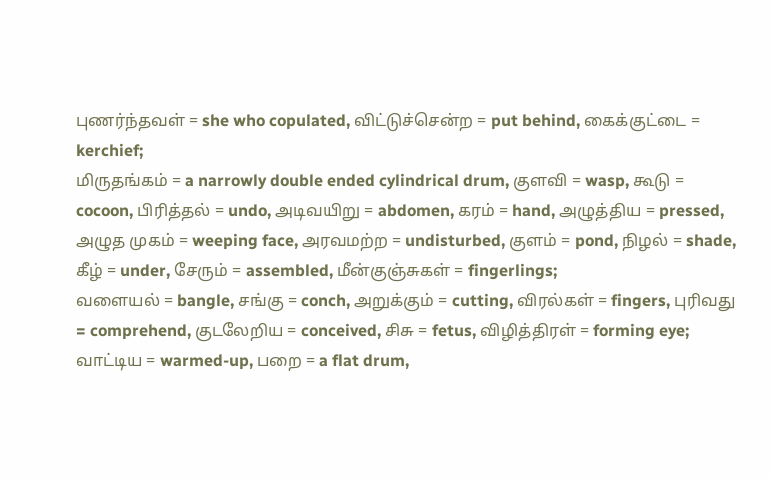புணர்ந்தவள் = she who copulated, விட்டுச்சென்ற = put behind, கைக்குட்டை = kerchief;
மிருதங்கம் = a narrowly double ended cylindrical drum, குளவி = wasp, கூடு = cocoon, பிரித்தல் = undo, அடிவயிறு = abdomen, கரம் = hand, அழுத்திய = pressed, அழுத முகம் = weeping face, அரவமற்ற = undisturbed, குளம் = pond, நிழல் = shade, கீழ் = under, சேரும் = assembled, மீன்குஞ்சுகள் = fingerlings;
வளையல் = bangle, சங்கு = conch, அறுக்கும் = cutting, விரல்கள் = fingers, புரிவது = comprehend, குடலேறிய = conceived, சிசு = fetus, விழித்திரள் = forming eye;
வாட்டிய = warmed-up, பறை = a flat drum,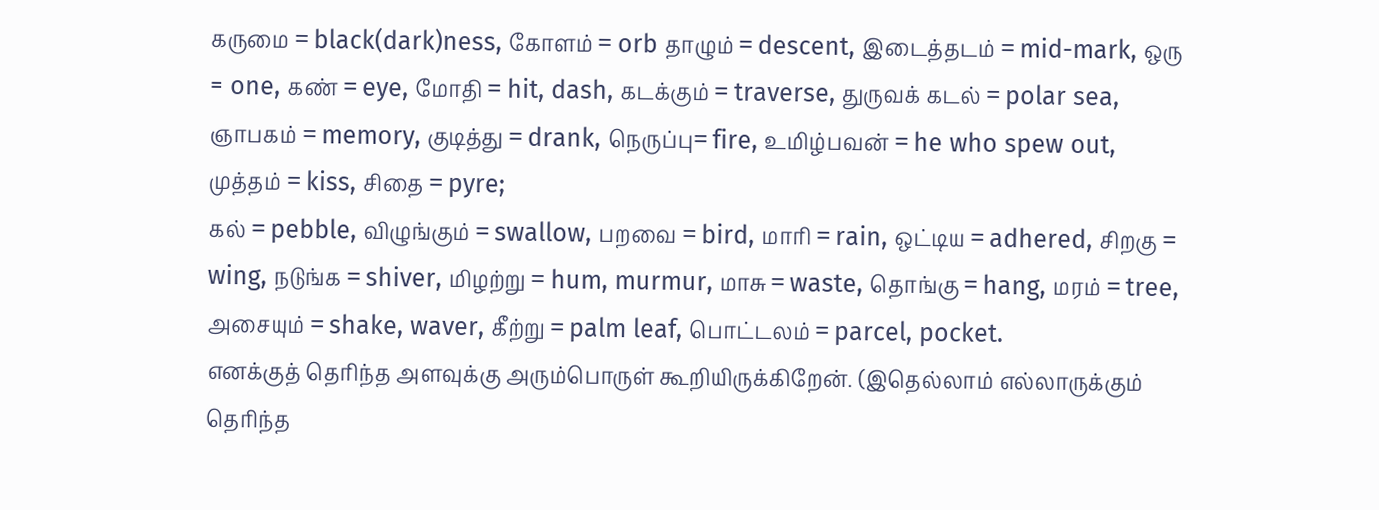கருமை = black(dark)ness, கோளம் = orb தாழும் = descent, இடைத்தடம் = mid-mark, ஒரு = one, கண் = eye, மோதி = hit, dash, கடக்கும் = traverse, துருவக் கடல் = polar sea, ஞாபகம் = memory, குடித்து = drank, நெருப்பு= fire, உமிழ்பவன் = he who spew out, முத்தம் = kiss, சிதை = pyre;
கல் = pebble, விழுங்கும் = swallow, பறவை = bird, மாரி = rain, ஒட்டிய = adhered, சிறகு = wing, நடுங்க = shiver, மிழற்று = hum, murmur, மாசு = waste, தொங்கு = hang, மரம் = tree, அசையும் = shake, waver, கீற்று = palm leaf, பொட்டலம் = parcel, pocket.
எனக்குத் தெரிந்த அளவுக்கு அரும்பொருள் கூறியிருக்கிறேன். (இதெல்லாம் எல்லாருக்கும் தெரிந்த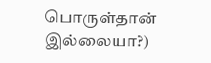பொருள்தான் இல்லையா?)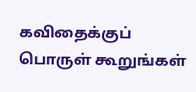கவிதைக்குப் பொருள் கூறுங்கள்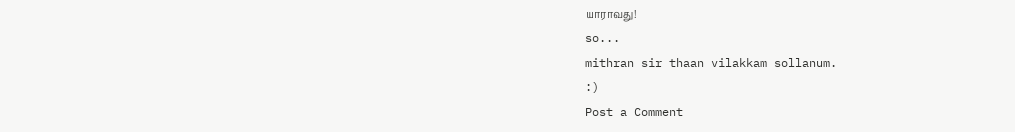யாராவது!
so...
mithran sir thaan vilakkam sollanum.
:)
Post a Comment